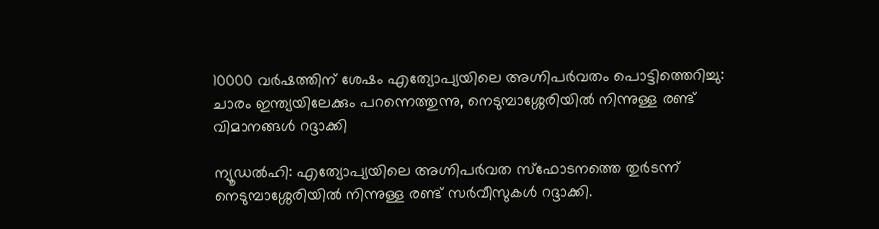10000 വർഷത്തിന് ശേഷം എത്യോപ്യയിലെ അഗ്നിപർവതം പൊട്ടിത്തെറിച്ചു: ചാരം ഇന്ത്യയിലേക്കും പറന്നെത്തുന്നു, നെടുമ്പാശ്ശേരിയിൽ നിന്നുള്ള രണ്ട് വിമാനങ്ങൾ റദ്ദാക്കി

ന്യൂഡൽഹി: എത്യോപ്യയിലെ അഗ്നിപർവത സ്ഫോടനത്തെ തുര്‍ടന്ന് നെടുമ്പാശ്ശേരിയിൽ നിന്നുള്ള രണ്ട് സർവീസുകൾ റദ്ദാക്കി.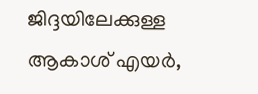ജിദ്ദയിലേക്കുള്ള ആകാശ് എയർ,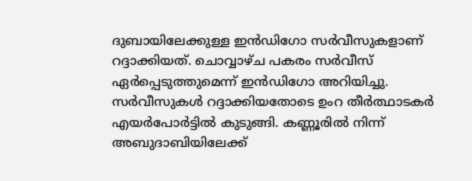ദുബായിലേക്കുള്ള ഇൻഡിഗോ സർവീസുകളാണ് റദ്ദാക്കിയത്. ചൊവ്വാഴ്ച പകരം സർവീസ് ഏർപ്പെടുത്തുമെന്ന് ഇൻഡിഗോ അറിയിച്ചു. സർവീസുകൾ റദ്ദാക്കിയതോടെ ഉംറ തീർത്ഥാടകർ എയർപോർട്ടിൽ കുടുങ്ങി. കണ്ണൂരിൽ നിന്ന് അബുദാബിയിലേക്ക്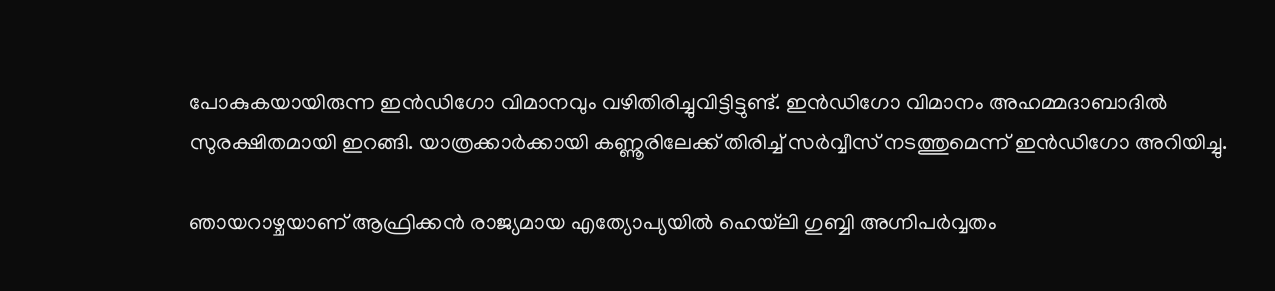പോകുകയായിരുന്ന ഇൻഡിഗോ വിമാനവും വഴിതിരിച്ചുവിട്ടിട്ടുണ്ട്. ഇൻഡിഗോ വിമാനം അഹമ്മദാബാദിൽ സുരക്ഷിതമായി ഇറങ്ങി. യാത്രക്കാർക്കായി കണ്ണൂരിലേക്ക് തിരിച്ച് സർവ്വീസ് നടത്തുമെന്ന് ഇൻഡിഗോ അറിയിച്ചു.

ഞായറാഴ്ചയാണ് ആഫ്രിക്കൻ രാജ്യമായ എത്യോപ്യയിൽ ഹെയ്‌ലി ഗുബ്ബി അഗ്നിപർവ്വതം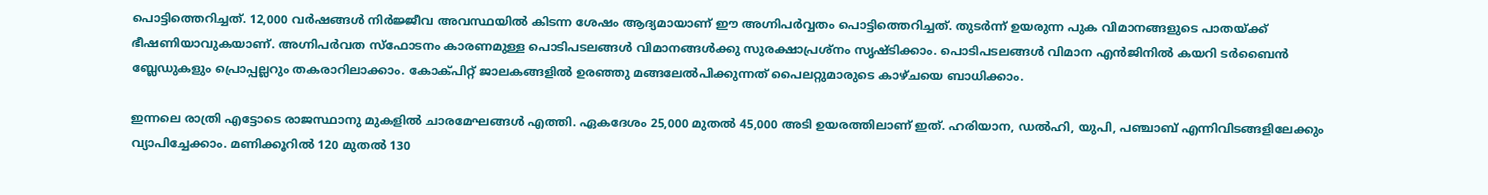പൊട്ടിത്തെറിച്ചത്. 12,000 വർഷങ്ങൾ നിർജ്ജീവ അവസ്ഥയിൽ കിടന്ന ശേഷം ആദ്യമായാണ് ഈ അഗ്നിപർവ്വതം പൊട്ടിത്തെറിച്ചത്. തുടർന്ന് ഉയരുന്ന പുക വിമാനങ്ങളുടെ പാതയ്ക്ക് ഭീഷണിയാവുകയാണ്. അഗ്നിപർവത സ്ഫോടനം കാരണമുള്ള പൊടിപടലങ്ങൾ വിമാനങ്ങൾക്കു സുരക്ഷാപ്രശ്നം സൃഷ്ടിക്കാം. പൊടിപടലങ്ങൾ വിമാന എൻജിനിൽ കയറി ടർബൈൻ ബ്ലേഡുകളും പ്രൊപ്പല്ലറും തകരാറിലാക്കാം. കോക്പിറ്റ് ജാലകങ്ങളിൽ ഉരഞ്ഞു മങ്ങലേൽപിക്കുന്നത് പൈലറ്റുമാരുടെ കാഴ്ചയെ ബാധിക്കാം.

ഇന്നലെ രാത്രി എട്ടോടെ രാജസ്ഥാനു മുകളിൽ ചാരമേഘങ്ങൾ എത്തി. ഏകദേശം 25,000 മുതൽ 45,000 അടി ഉയരത്തിലാണ് ഇത്. ഹരിയാന, ഡൽഹി, യുപി, പഞ്ചാബ് എന്നിവിടങ്ങളിലേക്കും വ്യാപിച്ചേക്കാം. മണിക്കൂറിൽ 120 മുതൽ 130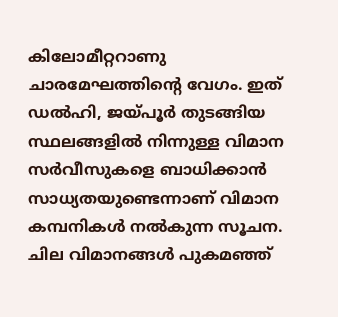കിലോമീറ്ററാണു ചാരമേഘത്തിന്റെ വേഗം. ഇത് ഡൽഹി, ജയ്പൂർ തുടങ്ങിയ സ്ഥലങ്ങളിൽ നിന്നുള്ള വിമാന സർവീസുകളെ ബാധിക്കാൻ സാധ്യതയുണ്ടെന്നാണ് വിമാന കമ്പനികൾ നൽകുന്ന സൂചന. ചില വിമാനങ്ങൾ പുകമഞ്ഞ്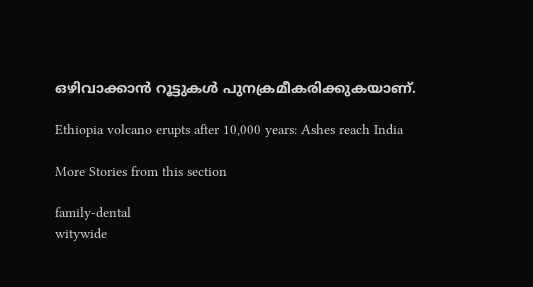ഒഴിവാക്കാൻ റൂട്ടുകൾ പുനക്രമീകരിക്കുകയാണ്.

Ethiopia volcano erupts after 10,000 years: Ashes reach India

More Stories from this section

family-dental
witywide